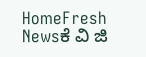HomeFresh Newsಕೆ ವಿ ಜಿ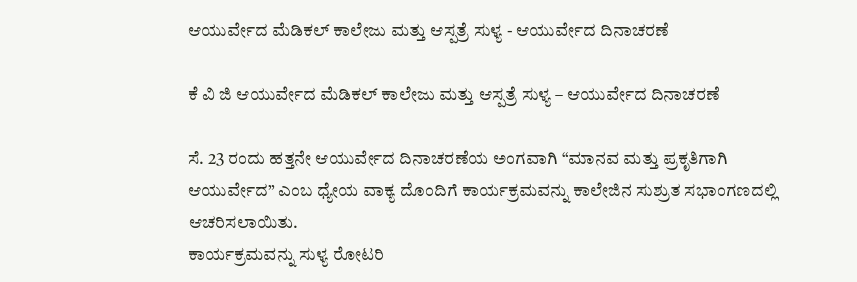ಆಯುರ್ವೇದ ಮೆಡಿಕಲ್ ಕಾಲೇಜು ಮತ್ತು ಆಸ್ಪತ್ರೆ ಸುಳ್ಯ - ಆಯುರ್ವೇದ ದಿನಾಚರಣೆ

ಕೆ ವಿ ಜಿ ಆಯುರ್ವೇದ ಮೆಡಿಕಲ್ ಕಾಲೇಜು ಮತ್ತು ಆಸ್ಪತ್ರೆ ಸುಳ್ಯ – ಆಯುರ್ವೇದ ದಿನಾಚರಣೆ

ಸೆ. 23 ರಂದು ಹತ್ತನೇ ಆಯುರ್ವೇದ ದಿನಾಚರಣೆಯ ಅಂಗವಾಗಿ “ಮಾನವ ಮತ್ತು ಪ್ರಕೃತಿಗಾಗಿ ಆಯುರ್ವೇದ” ಎಂಬ ಧ್ಯೇಯ ವಾಕ್ಯ ದೊಂದಿಗೆ ಕಾರ್ಯಕ್ರಮವನ್ನು ಕಾಲೇಜಿನ ಸುಶ್ರುತ ಸಭಾಂಗಣದಲ್ಲಿ ಆಚರಿಸಲಾಯಿತು.
ಕಾರ್ಯಕ್ರಮವನ್ನು ಸುಳ್ಯ ರೋಟರಿ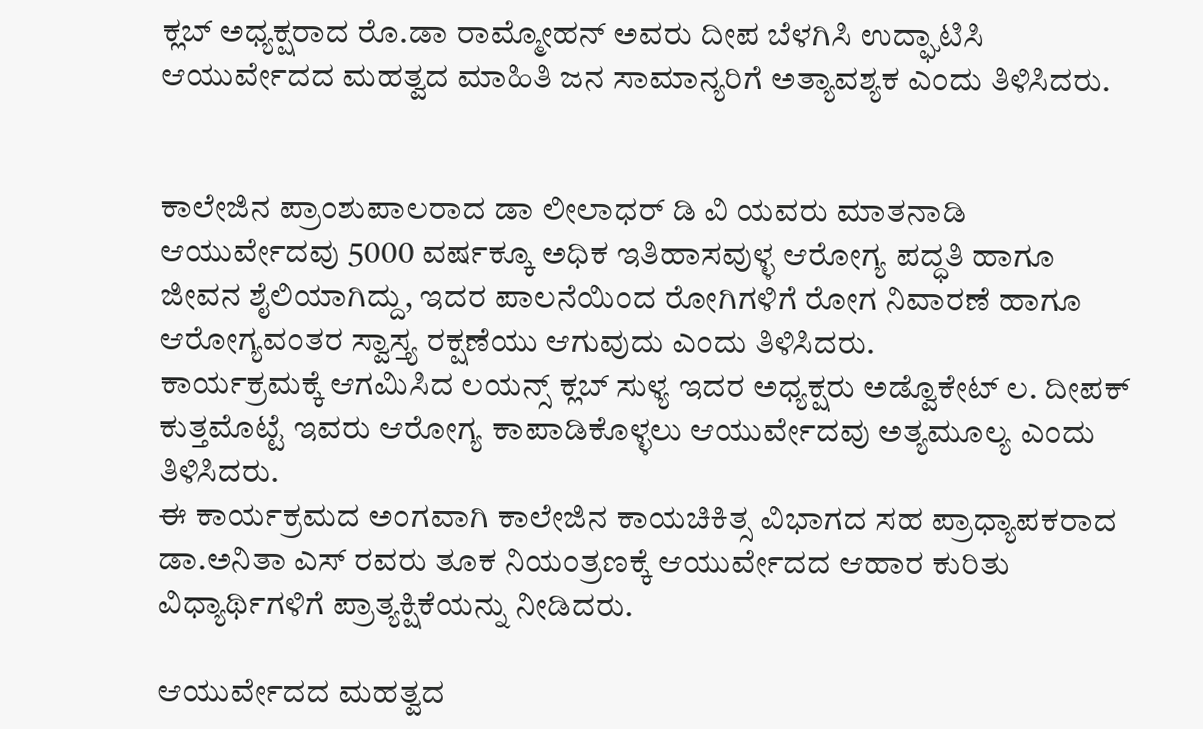ಕ್ಲಬ್ ಅಧ್ಯಕ್ಷರಾದ ರೊ.ಡಾ ರಾಮ್ಮೋಹನ್ ಅವರು ದೀಪ ಬೆಳಗಿಸಿ ಉದ್ಘಾಟಿಸಿ ಆಯುರ್ವೇದದ ಮಹತ್ವದ ಮಾಹಿತಿ ಜನ ಸಾಮಾನ್ಯರಿಗೆ ಅತ್ಯಾವಶ್ಯಕ ಎಂದು ತಿಳಿಸಿದರು.


ಕಾಲೇಜಿನ ಪ್ರಾಂಶುಪಾಲರಾದ ಡಾ ಲೀಲಾಧರ್ ಡಿ ವಿ ಯವರು ಮಾತನಾಡಿ ಆಯುರ್ವೇದವು 5000 ವರ್ಷಕ್ಕೂ ಅಧಿಕ ಇತಿಹಾಸವುಳ್ಳ ಆರೋಗ್ಯ ಪದ್ಧತಿ ಹಾಗೂ ಜೀವನ ಶೈಲಿಯಾಗಿದ್ದು, ಇದರ ಪಾಲನೆಯಿಂದ ರೋಗಿಗಳಿಗೆ ರೋಗ ನಿವಾರಣೆ ಹಾಗೂ ಆರೋಗ್ಯವಂತರ ಸ್ವಾಸ್ತ್ಯ ರಕ್ಷಣೆಯು ಆಗುವುದು ಎಂದು ತಿಳಿಸಿದರು.
ಕಾರ್ಯಕ್ರಮಕ್ಕೆ ಆಗಮಿಸಿದ ಲಯನ್ಸ್ ಕ್ಲಬ್ ಸುಳ್ಯ ಇದರ ಅಧ್ಯಕ್ಷರು ಅಡ್ವೊಕೇಟ್ ಲ. ದೀಪಕ್ ಕುತ್ತಮೊಟ್ಟೆ ಇವರು ಆರೋಗ್ಯ ಕಾಪಾಡಿಕೊಳ್ಳಲು ಆಯುರ್ವೇದವು ಅತ್ಯಮೂಲ್ಯ ಎಂದು ತಿಳಿಸಿದರು.
ಈ ಕಾರ್ಯಕ್ರಮದ ಅಂಗವಾಗಿ ಕಾಲೇಜಿನ ಕಾಯಚಿಕಿತ್ಸ ವಿಭಾಗದ ಸಹ ಪ್ರಾಧ್ಯಾಪಕರಾದ ಡಾ.ಅನಿತಾ ಎಸ್ ರವರು ತೂಕ ನಿಯಂತ್ರಣಕ್ಕೆ ಆಯುರ್ವೇದದ ಆಹಾರ ಕುರಿತು ವಿಧ್ಯಾರ್ಥಿಗಳಿಗೆ ಪ್ರಾತ್ಯಕ್ಷಿಕೆಯನ್ನು ನೀಡಿದರು.

ಆಯುರ್ವೇದದ ಮಹತ್ವದ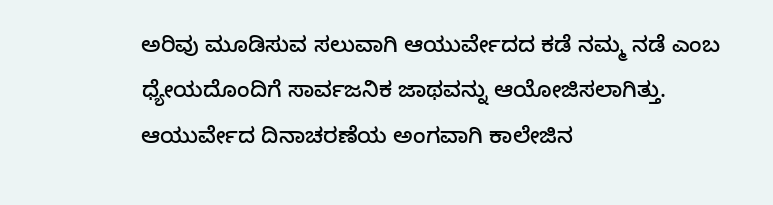ಅರಿವು ಮೂಡಿಸುವ ಸಲುವಾಗಿ ಆಯುರ್ವೇದದ ಕಡೆ ನಮ್ಮ ನಡೆ ಎಂಬ ಧ್ಯೇಯದೊಂದಿಗೆ ಸಾರ್ವಜನಿಕ ಜಾಥವನ್ನು ಆಯೋಜಿಸಲಾಗಿತ್ತು.
ಆಯುರ್ವೇದ ದಿನಾಚರಣೆಯ ಅಂಗವಾಗಿ ಕಾಲೇಜಿನ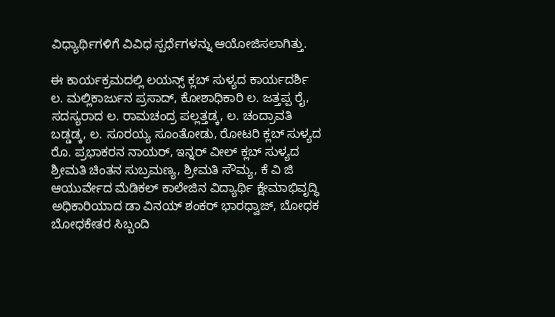ವಿಧ್ಯಾರ್ಥಿಗಳಿಗೆ ವಿವಿಧ ಸ್ಪರ್ಧೆಗಳನ್ನು ಆಯೋಜಿಸಲಾಗಿತ್ತು.

ಈ ಕಾರ್ಯಕ್ರಮದಲ್ಲಿ ಲಯನ್ಸ್ ಕ್ಲಬ್ ಸುಳ್ಯದ ಕಾರ್ಯದರ್ಶಿ ಲ. ಮಲ್ಲಿಕಾರ್ಜುನ ಪ್ರಸಾದ್, ಕೋಶಾಧಿಕಾರಿ ಲ. ಜತ್ತಪ್ಪ ರೈ, ಸದಸ್ಯರಾದ ಲ. ರಾಮಚಂದ್ರ ಪಲ್ಲತ್ತಡ್ಕ, ಲ. ಚಂದ್ರಾವತಿ ಬಡ್ಡಡ್ಕ, ಲ. ಸೂರಯ್ಯ ಸೂಂತೋಡು, ರೋಟರಿ ಕ್ಲಬ್ ಸುಳ್ಯದ ರೊ. ಪ್ರಭಾಕರನ ನಾಯರ್, ಇನ್ನರ್ ವೀಲ್ ಕ್ಲಬ್ ಸುಳ್ಯದ ಶ್ರೀಮತಿ ಚಿಂತನ ಸುಬ್ರಮಣ್ಯ, ಶ್ರೀಮತಿ ಸೌಮ್ಯ, ಕೆ ವಿ ಜಿ ಆಯುರ್ವೇದ ಮೆಡಿಕಲ್ ಕಾಲೇಜಿನ ವಿದ್ಯಾರ್ಥಿ ಕ್ಷೇಮಾಭಿವೃದ್ಧಿ ಅಧಿಕಾರಿಯಾದ ಡಾ ವಿನಯ್ ಶಂಕರ್ ಭಾರಧ್ವಾಜ್, ಬೋಧಕ ಬೋಧಕೇತರ ಸಿಬ್ಬಂದಿ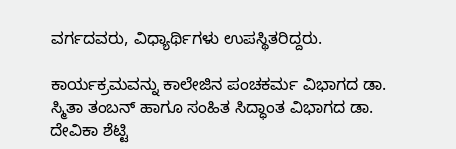ವರ್ಗದವರು, ವಿಧ್ಯಾರ್ಥಿಗಳು ಉಪಸ್ಥಿತರಿದ್ದರು.

ಕಾರ್ಯಕ್ರಮವನ್ನು ಕಾಲೇಜಿನ ಪಂಚಕರ್ಮ ವಿಭಾಗದ ಡಾ. ಸ್ಮಿತಾ ತಂಬನ್ ಹಾಗೂ ಸಂಹಿತ ಸಿದ್ಧಾಂತ ವಿಭಾಗದ ಡಾ. ದೇವಿಕಾ ಶೆಟ್ಟಿ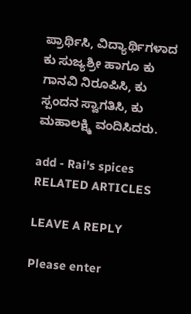ಪ್ರಾರ್ಥಿಸಿ, ವಿದ್ಯಾರ್ಥಿಗಳಾದ ಕು ಸುಜ್ಯಶ್ರೀ ಹಾಗೂ ಕು ಗಾನವಿ ನಿರೂಪಿಸಿ, ಕು ಸ್ಪಂದನ ಸ್ವಾಗತಿಸಿ, ಕು ಮಹಾಲಕ್ಷ್ಮಿ ವಂದಿಸಿದರು.

add - Rai's spices
RELATED ARTICLES

LEAVE A REPLY

Please enter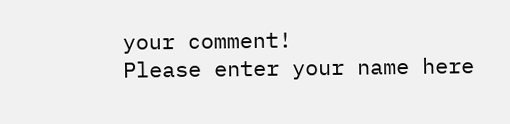your comment!
Please enter your name here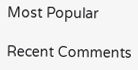Most Popular

Recent Comments